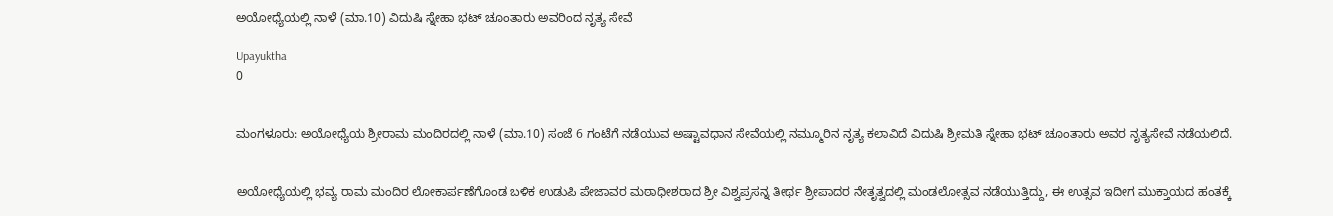ಅಯೋಧ್ಯೆಯಲ್ಲಿ ನಾಳೆ (ಮಾ.10) ವಿದುಷಿ ಸ್ನೇಹಾ ಭಟ್ ಚೂಂತಾರು ಅವರಿಂದ ನೃತ್ಯ ಸೇವೆ

Upayuktha
0


ಮಂಗಳೂರು: ಅಯೋಧ್ಯೆಯ ಶ್ರೀರಾಮ ಮಂದಿರದಲ್ಲಿ ನಾಳೆ (ಮಾ.10) ಸಂಜೆ 6 ಗಂಟೆಗೆ ನಡೆಯುವ ಅಷ್ಟಾವಧಾನ ಸೇವೆಯಲ್ಲಿ ನಮ್ಮೂರಿನ ನೃತ್ಯ ಕಲಾವಿದೆ ವಿದುಷಿ ಶ್ರೀಮತಿ ಸ್ನೇಹಾ ಭಟ್ ಚೂಂತಾರು ಅವರ ನೃತ್ಯಸೇವೆ ನಡೆಯಲಿದೆ.


ಅಯೋಧ್ಯೆಯಲ್ಲಿ ಭವ್ಯ ರಾಮ ಮಂದಿರ ಲೋಕಾರ್ಪಣೆಗೊಂಡ ಬಳಿಕ ಉಡುಪಿ ಪೇಜಾವರ ಮಠಾಧೀಶರಾದ ಶ್ರೀ ವಿಶ್ವಪ್ರಸನ್ನ ತೀರ್ಥ ಶ್ರೀಪಾದರ ನೇತೃತ್ವದಲ್ಲಿ ಮಂಡಲೋತ್ಸವ ನಡೆಯುತ್ತಿದ್ದು, ಈ ಉತ್ಸವ ಇದೀಗ ಮುಕ್ತಾಯದ ಹಂತಕ್ಕೆ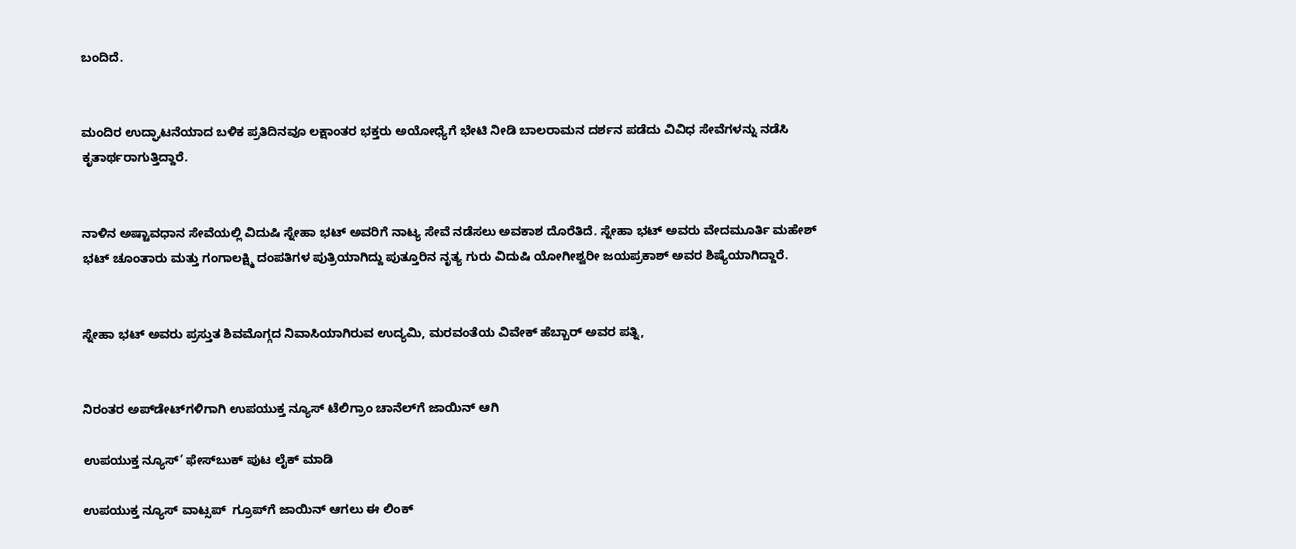ಬಂದಿದೆ.


ಮಂದಿರ ಉದ್ಘಾಟನೆಯಾದ ಬಳಿಕ ಪ್ರತಿದಿನವೂ ಲಕ್ಷಾಂತರ ಭಕ್ತರು ಅಯೋಧ್ಯೆಗೆ ಭೇಟಿ ನೀಡಿ ಬಾಲರಾಮನ ದರ್ಶನ ಪಡೆದು ವಿವಿಧ ಸೇವೆಗಳನ್ನು ನಡೆಸಿ ಕೃತಾರ್ಥರಾಗುತ್ತಿದ್ದಾರೆ.


ನಾಳಿನ ಅಷ್ಟಾವಧಾನ ಸೇವೆಯಲ್ಲಿ ವಿದುಷಿ ಸ್ನೇಹಾ ಭಟ್ ಅವರಿಗೆ ನಾಟ್ಯ ಸೇವೆ ನಡೆಸಲು ಅವಕಾಶ ದೊರೆತಿದೆ. ಸ್ನೇಹಾ ಭಟ್ ಅವರು ವೇದಮೂರ್ತಿ ಮಹೇಶ್ ಭಟ್ ಚೂಂತಾರು ಮತ್ತು ಗಂಗಾಲಕ್ಷ್ಮಿ ದಂಪತಿಗಳ ಪುತ್ರಿಯಾಗಿದ್ದು ಪುತ್ತೂರಿನ ನೃತ್ಯ ಗುರು ವಿದುಷಿ ಯೋಗೀಶ್ವರೀ ಜಯಪ್ರಕಾಶ್ ಅವರ ಶಿಷ್ಯೆಯಾಗಿದ್ದಾರೆ.


ಸ್ನೇಹಾ ಭಟ್ ಅವರು ಪ್ರಸ್ತುತ ಶಿವಮೊಗ್ಗದ ನಿವಾಸಿಯಾಗಿರುವ ಉದ್ಯಮಿ, ಮರವಂತೆಯ ವಿವೇಕ್ ಹೆಬ್ಬಾರ್ ಅವರ ಪತ್ನಿ,


ನಿರಂತರ ಅಪ್‌ಡೇಟ್‌ಗಳಿಗಾಗಿ ಉಪಯುಕ್ತ ನ್ಯೂಸ್‌ ಟೆಲಿಗ್ರಾಂ ಚಾನೆಲ್‌ಗೆ ಜಾಯಿನ್‌ ಆಗಿ

ಉಪಯುಕ್ತ ನ್ಯೂಸ್‌’ ಫೇಸ್‌ಬುಕ್ ಪುಟ ಲೈಕ್ ಮಾಡಿ

ಉಪಯುಕ್ತ ನ್ಯೂಸ್‌ ವಾಟ್ಸಪ್‌  ಗ್ರೂಪ್‌ಗೆ ಜಾಯಿನ್ ಆಗಲು ಈ ಲಿಂಕ್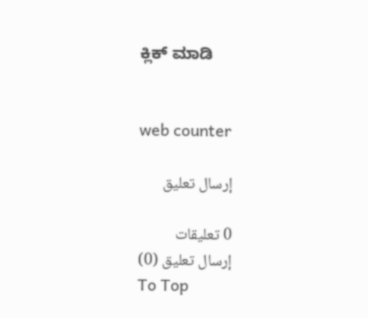ಕ್ಲಿಕ್ ಮಾಡಿ


web counter

إرسال تعليق

0 تعليقات
إرسال تعليق (0)
To Top